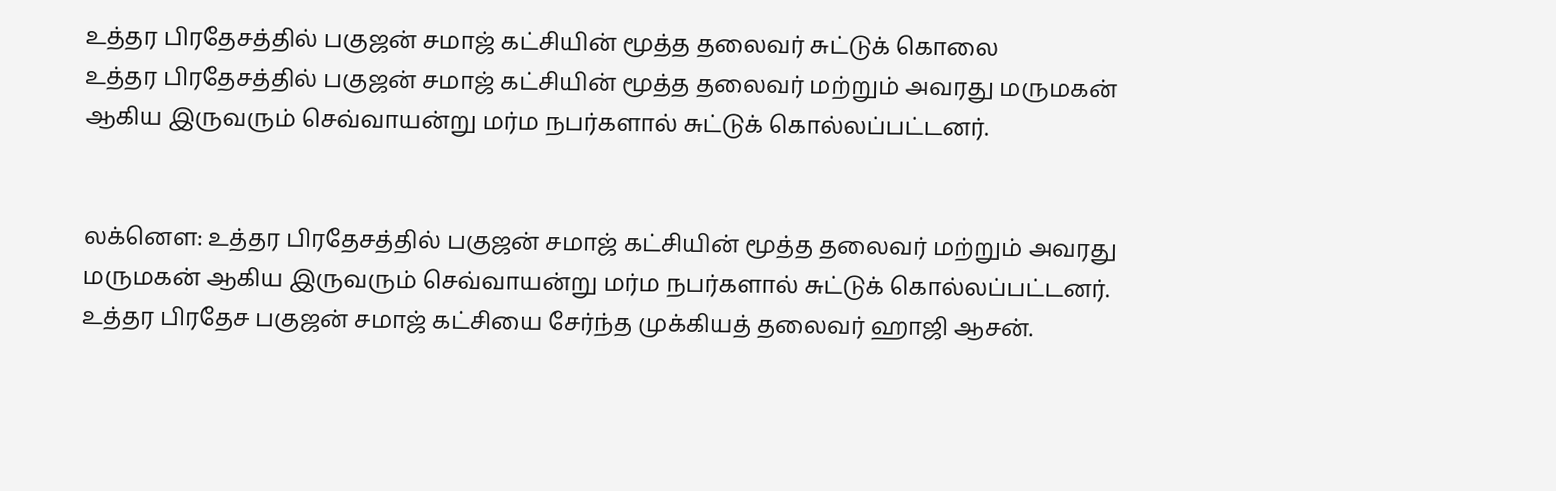உத்தர பிரதேசத்தில் பகுஜன் சமாஜ் கட்சியின் மூத்த தலைவர் சுட்டுக் கொலை
உத்தர பிரதேசத்தில் பகுஜன் சமாஜ் கட்சியின் மூத்த தலைவர் மற்றும் அவரது மருமகன் ஆகிய இருவரும் செவ்வாயன்று மர்ம நபர்களால் சுட்டுக் கொல்லப்பட்டனர்.


லக்னௌ: உத்தர பிரதேசத்தில் பகுஜன் சமாஜ் கட்சியின் மூத்த தலைவர் மற்றும் அவரது மருமகன் ஆகிய இருவரும் செவ்வாயன்று மர்ம நபர்களால் சுட்டுக் கொல்லப்பட்டனர்.
உத்தர பிரதேச பகுஜன் சமாஜ் கட்சியை சேர்ந்த முக்கியத் தலைவர் ஹாஜி ஆசன்.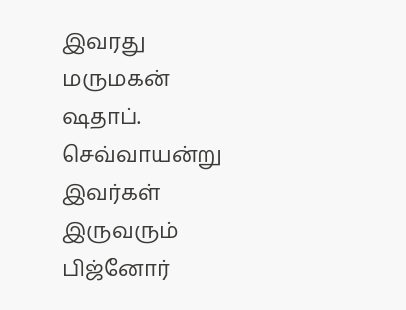இவரது மருமகன் ஷதாப். செவ்வாயன்று இவர்கள் இருவரும் பிஜ்னோர்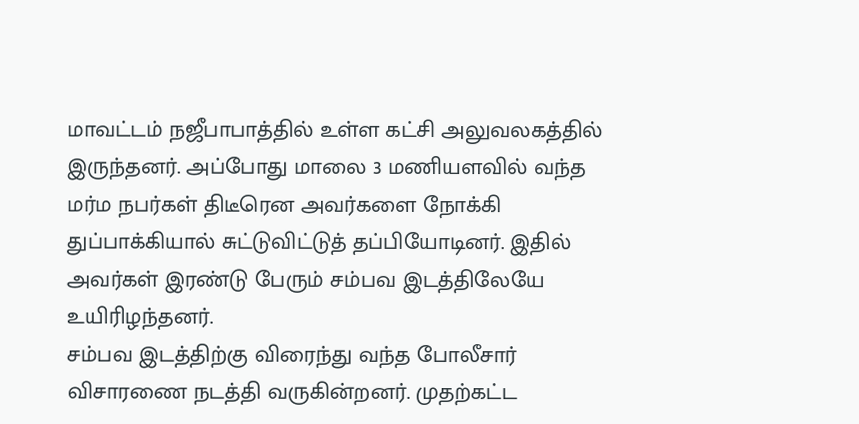மாவட்டம் நஜீபாபாத்தில் உள்ள கட்சி அலுவலகத்தில் இருந்தனர். அப்போது மாலை 3 மணியளவில் வந்த மர்ம நபர்கள் திடீரென அவர்களை நோக்கி துப்பாக்கியால் சுட்டுவிட்டுத் தப்பியோடினர். இதில் அவர்கள் இரண்டு பேரும் சம்பவ இடத்திலேயே உயிரிழந்தனர்.
சம்பவ இடத்திற்கு விரைந்து வந்த போலீசார் விசாரணை நடத்தி வருகின்றனர். முதற்கட்ட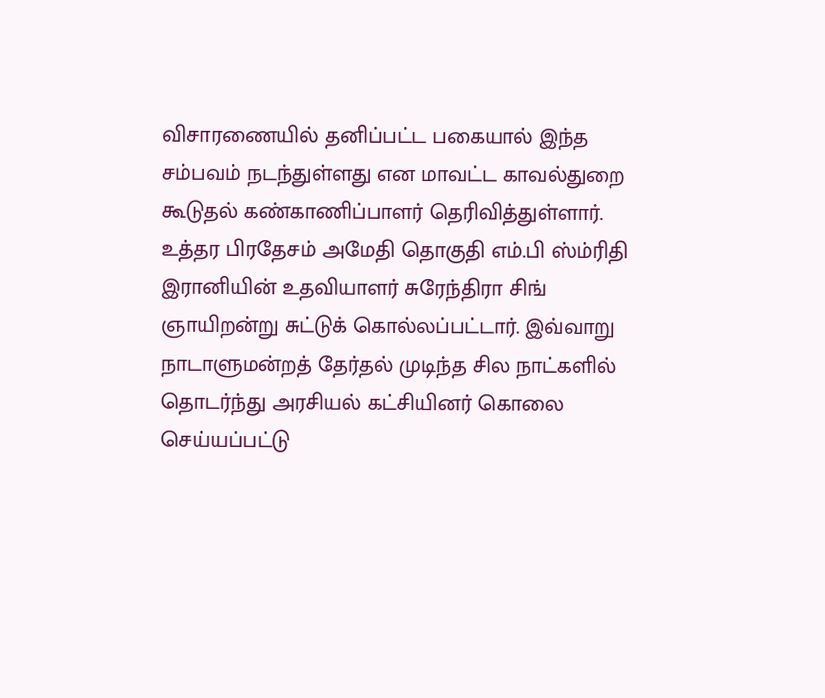விசாரணையில் தனிப்பட்ட பகையால் இந்த சம்பவம் நடந்துள்ளது என மாவட்ட காவல்துறை கூடுதல் கண்காணிப்பாளர் தெரிவித்துள்ளார்.
உத்தர பிரதேசம் அமேதி தொகுதி எம்.பி ஸ்ம்ரிதி இரானியின் உதவியாளர் சுரேந்திரா சிங் ஞாயிறன்று சுட்டுக் கொல்லப்பட்டார். இவ்வாறு நாடாளுமன்றத் தேர்தல் முடிந்த சில நாட்களில் தொடர்ந்து அரசியல் கட்சியினர் கொலை செய்யப்பட்டு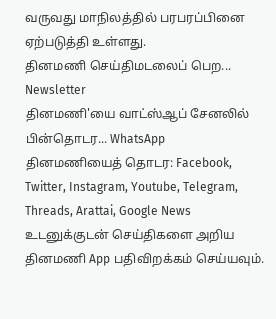வருவது மாநிலத்தில் பரபரப்பினை ஏற்படுத்தி உள்ளது.
தினமணி செய்திமடலைப் பெற... Newsletter
தினமணி'யை வாட்ஸ்ஆப் சேனலில் பின்தொடர... WhatsApp
தினமணியைத் தொடர: Facebook, Twitter, Instagram, Youtube, Telegram, Threads, Arattai, Google News
உடனுக்குடன் செய்திகளை அறிய தினமணி App பதிவிறக்கம் செய்யவும்.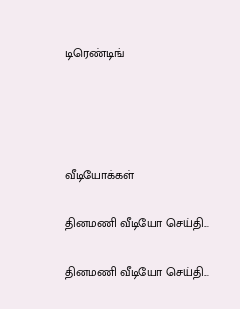டிரெண்டிங்




வீடியோக்கள்

தினமணி வீடியோ செய்தி...

தினமணி வீடியோ செய்தி...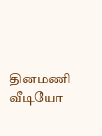தினமணி வீடியோ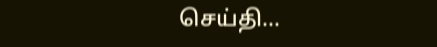செய்தி...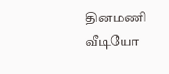தினமணி வீடியோ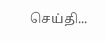செய்தி...